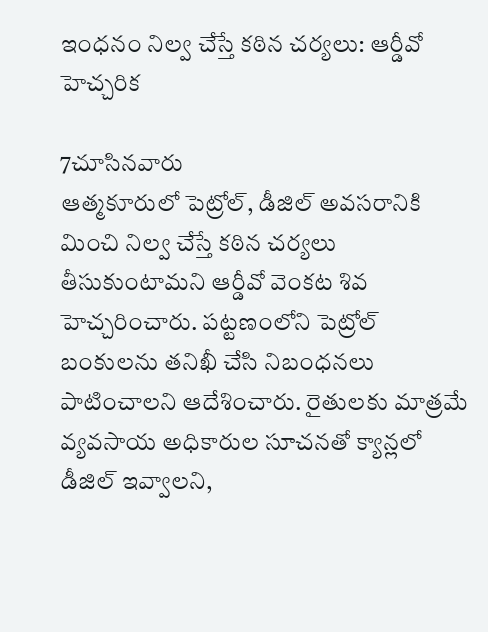ఇంధనం నిల్వ చేస్తే కఠిన చర్యలు: ఆర్డీవో హెచ్చరిక

7చూసినవారు
ఆత్మకూరులో పెట్రోల్, డీజిల్ అవసరానికి మించి నిల్వ చేస్తే కఠిన చర్యలు తీసుకుంటామని ఆర్డీవో వెంకట శివ హెచ్చరించారు. పట్టణంలోని పెట్రోల్ బంకులను తనిఖీ చేసి నిబంధనలు పాటించాలని ఆదేశించారు. రైతులకు మాత్రమే వ్యవసాయ అధికారుల సూచనతో క్యాన్లలో డీజిల్ ఇవ్వాలని,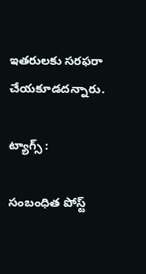ఇతరులకు సరఫరా చేయకూడదన్నారు.

ట్యాగ్స్ :

సంబంధిత పోస్ట్